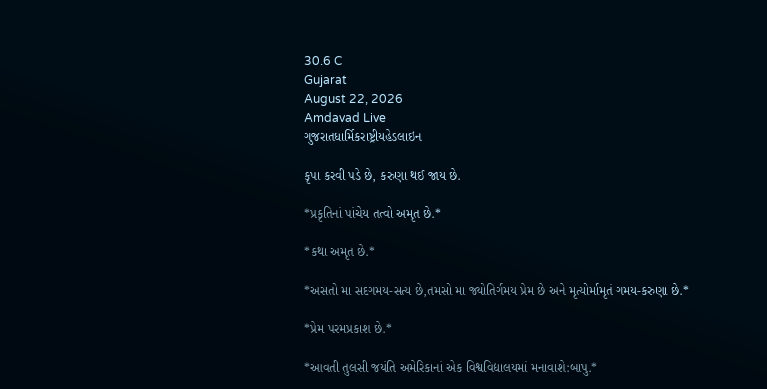30.6 C
Gujarat
August 22, 2026
Amdavad Live
ગુજરાતધાર્મિકરાષ્ટ્રીયહેડલાઇન

કૃપા કરવી પડે છે, કરુણા થઈ જાય છે.

*પ્રકૃતિનાં પાંચેય તત્વો અમૃત છે.*

*કથા અમૃત છે.*

*અસતો મા સદગમય-સત્ય છે,તમસો મા જ્યોતિર્ગમય પ્રેમ છે અને મૃત્યોર્મામૃતં ગમય-કરુણા છે.*

*પ્રેમ પરમપ્રકાશ છે.*

*આવતી તુલસી જયંતિ અમેરિકાનાં એક વિશ્વવિદ્યાલયમાં મનાવાશે:બાપુ.*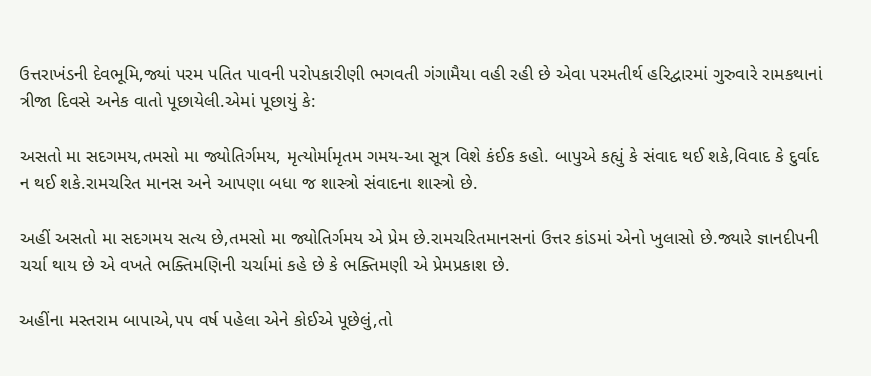ઉત્તરાખંડની દેવભૂમિ,જ્યાં પરમ પતિત પાવની પરોપકારીણી ભગવતી ગંગામૈયા વહી રહી છે એવા પરમતીર્થ હરિદ્વારમાં ગુરુવારે રામકથાનાં ત્રીજા દિવસે અનેક વાતો પૂછાયેલી.એમાં પૂછાયું કે:

અસતો મા સદગમય,તમસો મા જ્યોતિર્ગમય, મૃત્યોર્મામૃતમ ગમય-આ સૂત્ર વિશે કંઈક કહો. બાપુએ કહ્યું કે સંવાદ થઈ શકે,વિવાદ કે દુર્વાદ ન થઈ શકે.રામચરિત માનસ અને આપણા બધા જ શાસ્ત્રો સંવાદના શાસ્ત્રો છે.

અહીં અસતો મા સદગમય સત્ય છે,તમસો મા જ્યોતિર્ગમય એ પ્રેમ છે.રામચરિતમાનસનાં ઉત્તર કાંડમાં એનો ખુલાસો છે.જ્યારે જ્ઞાનદીપની ચર્ચા થાય છે એ વખતે ભક્તિમણિની ચર્ચામાં કહે છે કે ભક્તિમણી એ પ્રેમપ્રકાશ છે.

અહીંના મસ્તરામ બાપાએ,૫૫ વર્ષ પહેલા એને કોઈએ પૂછેલું,તો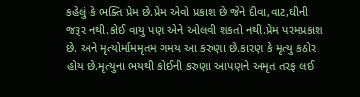કહેલું કે ભક્તિ પ્રેમ છે.પ્રેમ એવો પ્રકાશ છે જેને દીવા,વાટ,ઘીની જરૂર નથી.કોઈ વાયુ પણ એને ઓલવી શકતો નથી.પ્રેમ પરમપ્રકાશ છે. અને મૃત્યોર્મામમૃતમ ગમય આ કરુણા છે.કારણ કે મૃત્યુ કઠોર હોય છે.મૃત્યુના ભયથી કોઈની કરુણા આપણને અમૃત તરફ લઈ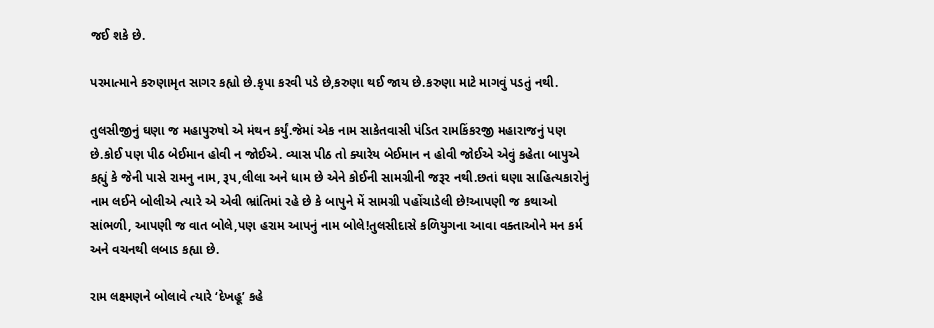જઈ શકે છે.

પરમાત્માને કરુણામૃત સાગર કહ્યો છે.કૃપા કરવી પડે છે,કરુણા થઈ જાય છે.કરુણા માટે માગવું પડતું નથી.

તુલસીજીનું ઘણા જ મહાપુરુષો એ મંથન કર્યું.જેમાં એક નામ સાકેતવાસી પંડિત રામકિંકરજી મહારાજનું પણ છે.કોઈ પણ પીઠ બેઈમાન હોવી ન જોઈએ. વ્યાસ પીઠ તો ક્યારેય બેઈમાન ન હોવી જોઈએ એવું કહેતા બાપુએ કહ્યું કે જેની પાસે રામનુ નામ, રૂપ,લીલા અને ધામ છે એને કોઈની સામગ્રીની જરૂર નથી.છતાં ઘણા સાહિત્યકારોનું નામ લઈને બોલીએ ત્યારે એ એવી ભ્રાંતિમાં રહે છે કે બાપુને મેં સામગ્રી પહોંચાડેલી છે!આપણી જ કથાઓ સાંભળી, આપણી જ વાત બોલે,પણ હરામ આપનું નામ બોલે!તુલસીદાસે કળિયુગના આવા વક્તાઓને મન કર્મ અને વચનથી લબાડ કહ્યા છે.

રામ લક્ષ્મણને બોલાવે ત્યારે ‘દેખહૂ’ કહે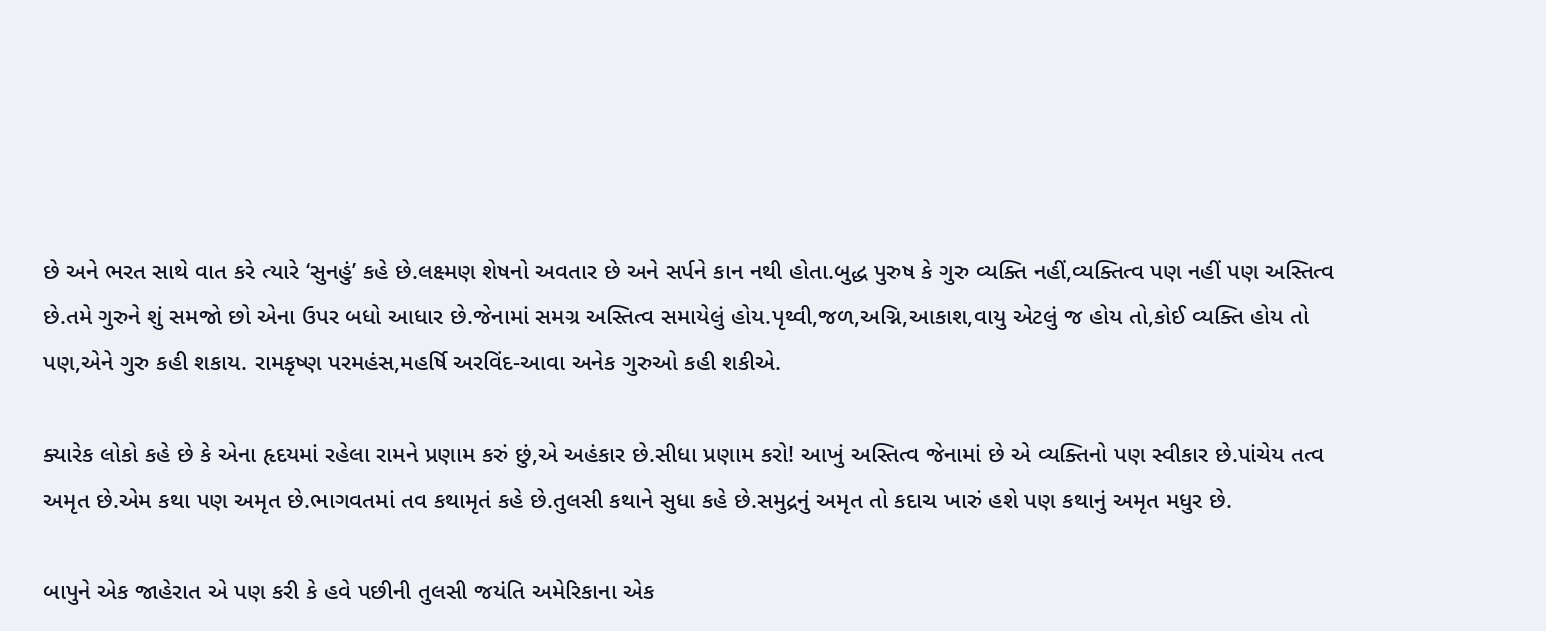છે અને ભરત સાથે વાત કરે ત્યારે ‘સુનહું’ કહે છે.લક્ષ્મણ શેષનો અવતાર છે અને સર્પને કાન નથી હોતા.બુદ્ધ પુરુષ કે ગુરુ વ્યક્તિ નહીં,વ્યક્તિત્વ પણ નહીં પણ અસ્તિત્વ છે.તમે ગુરુને શું સમજો છો એના ઉપર બધો આધાર છે.જેનામાં સમગ્ર અસ્તિત્વ સમાયેલું હોય.પૃથ્વી,જળ,અગ્નિ,આકાશ,વાયુ એટલું જ હોય તો,કોઈ વ્યક્તિ હોય તો પણ,એને ગુરુ કહી શકાય. રામકૃષ્ણ પરમહંસ,મહર્ષિ અરવિંદ-આવા અનેક ગુરુઓ કહી શકીએ.

ક્યારેક લોકો કહે છે કે એના હૃદયમાં રહેલા રામને પ્રણામ કરું છું,એ અહંકાર છે.સીધા પ્રણામ કરો! આખું અસ્તિત્વ જેનામાં છે એ વ્યક્તિનો પણ સ્વીકાર છે.પાંચેય તત્વ અમૃત છે.એમ કથા પણ અમૃત છે.ભાગવતમાં તવ કથામૃતં કહે છે.તુલસી કથાને સુધા કહે છે.સમુદ્રનું અમૃત તો કદાચ ખારું હશે પણ કથાનું અમૃત મધુર છે.

બાપુને એક જાહેરાત એ પણ કરી કે હવે પછીની તુલસી જયંતિ અમેરિકાના એક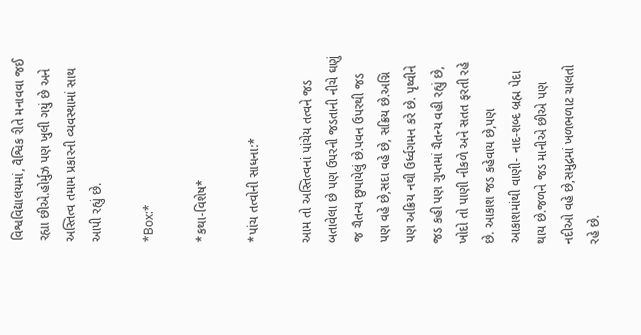વિશ્વવિદ્યાલયમાં, વૈશ્વિક રીતે મનાવવા જઈ રહ્યા છીએ.હોર્મુઝ પણ ખુલી ગયું છે અને અસ્તિત્વ તમામ પ્રકારની વ્યવસ્થામાં સાથ આપી રહ્યું છે.

*Box:*

*કથા-વિશેષ*

*પાંચ તત્વોની સાધના:*

આમ તો અસ્તિત્વનાં પાંચેય તત્વને જડ બતાવેલા છે પણ ઉપરની જડતાની નીચે ઘણું જ ચૈતન્ય છુપાયેલું છે.પવન ઉપરથી જડ પણ વહે છે,સદા વહે છે, સક્રિય છે.અગ્નિ પણ અક્રિય નથી ઉર્ધ્વગમન કરે છે. પૃથ્વીને જડ કહી પણ ગુપ્તમાં ચૈતન્ય વહી રહ્યું છે, ખોદો તો પાણી નીકળે અને સતત ફરતી રહે છે. આકાશ જડ કહેવાય છે,પણ આકાશમાંથી વાણી- નાદ-શબ્દ બ્રહ્મ પેદા થાય છે.જળને જડ માનીએ છીએ પણ નદીઓ વહે છે,સમુદ્રમાં ખળભળાટ ચાલતો રહે છે.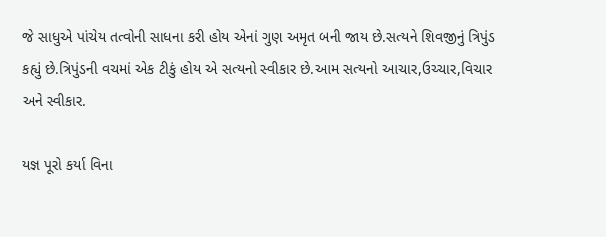જે સાધુએ પાંચેય તત્વોની સાધના કરી હોય એનાં ગુણ અમૃત બની જાય છે.સત્યને શિવજીનું ત્રિપુંડ કહ્યું છે.ત્રિપુંડની વચમાં એક ટીકું હોય એ સત્યનો સ્વીકાર છે.આમ સત્યનો આચાર,ઉચ્ચાર,વિચાર અને સ્વીકાર.

યજ્ઞ પૂરો કર્યા વિના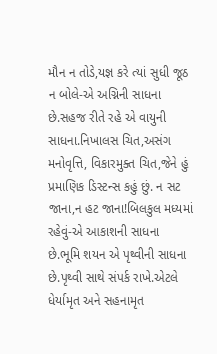મૌન ન તોડે,યજ્ઞ કરે ત્યાં સુધી જૂઠ ન બોલે-એ અગ્નિની સાધના છે.સહજ રીતે રહે એ વાયુની સાધના.નિખાલસ ચિત,અસંગ મનોવૃત્તિ, વિકારમુક્ત ચિત,જેને હું પ્રમાણિક ડિસ્ટન્સ કહું છું. ન સટ જાના,ન હટ જાના!બિલકુલ મધ્યમાં રહેવું-એ આકાશની સાધના છે.ભૂમિ શયન એ પૃથ્વીની સાધના છે.પૃથ્વી સાથે સંપર્ક રાખે.એટલે ધેર્યામૃત અને સહનામૃત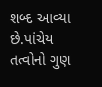શબ્દ આવ્યા છે.પાંચેય તત્વોનો ગુણ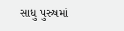સાધુ પુરુષમાં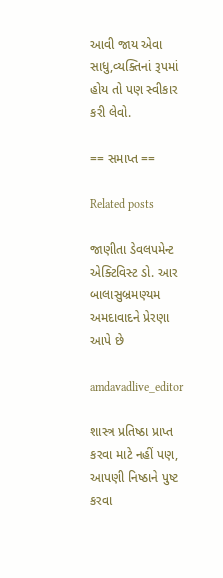આવી જાય એવા સાધુ,વ્યક્તિનાં રૂપમાં હોય તો પણ સ્વીકાર કરી લેવો.

== સમાપ્ત ==

Related posts

જાણીતા ડેવલપમેન્ટ એક્ટિવિસ્ટ ડો. આર બાલાસુબ્રમણ્યમ અમદાવાદને પ્રેરણા આપે છે

amdavadlive_editor

શાસ્ત્ર પ્રતિષ્ઠા પ્રાપ્ત કરવા માટે નહીં પણ, આપણી નિષ્ઠાને પુષ્ટ કરવા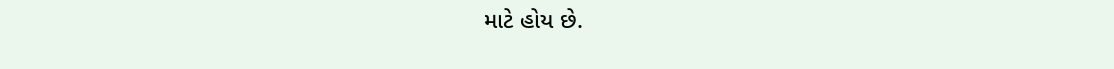માટે હોય છે.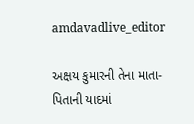amdavadlive_editor

અક્ષય કુમારની તેના માતા-પિતાની યાદમાં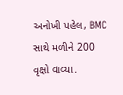અનોખી પહેલ, BMC સાથે મળીને 200 વૃક્ષો વાવ્યા.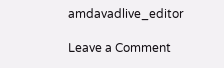amdavadlive_editor

Leave a Comment